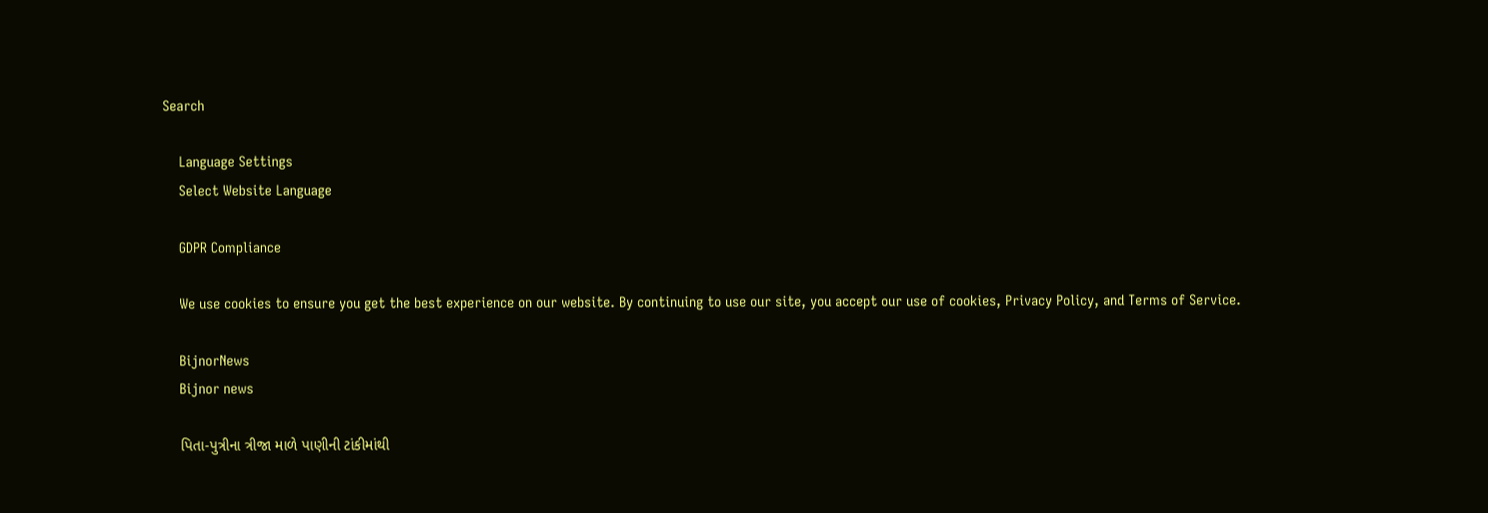Search

    Language Settings
    Select Website Language

    GDPR Compliance

    We use cookies to ensure you get the best experience on our website. By continuing to use our site, you accept our use of cookies, Privacy Policy, and Terms of Service.

    BijnorNews
    Bijnor news

    પિતા-પુત્રીના ત્રીજા માળે પાણીની ટાંકીમાંથી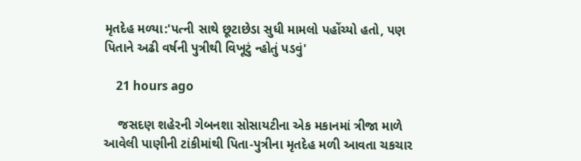મૃતદેહ મળ્યા:'પત્ની સાથે છૂટાછેડા સુધી મામલો પહોંચ્યો હતો, પણ પિતાને અઢી વર્ષની પુત્રીથી વિખૂટું ન્હોતું પડવું'

    21 hours ago

    જસદણ શહેરની ગેબનશા સોસાયટીના એક મકાનમાં ત્રીજા માળે આવેલી પાણીની ટાંકીમાંથી પિતા-પુત્રીના મૃતદેહ મળી આવતા ચકચાર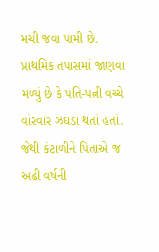મચી જવા પામી છે. પ્રાથમિક તપાસમાં જાણવા મળ્યું છે કે પતિ-પત્ની વચ્ચે વાંરવાર ઝઘડા થતાં હતાં. જેથી કંટાળીને પિતાએ જ અઢી વર્ષની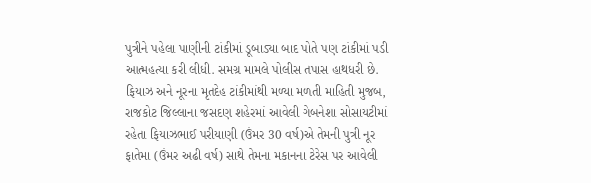પુત્રીને પહેલા પાણીની ટાંકીમાં ડૂબાડ્યા બાદ પોતે પણ ટાંકીમાં પડી આત્મહત્યા કરી લીધી. સમગ્ર મામલે પોલીસ તપાસ હાથધરી છે. ફિયાઝ અને નૂરના મૃતદેહ ટાંકીમાંથી મળ્યા મળતી માહિતી મુજબ, રાજકોટ જિલ્લાના જસદણ શહેરમાં આવેલી ગેબનેશા સોસાયટીમાં રહેતા ફિયાઝભાઈ પરીયાણી (ઉંમર 30 વર્ષ)એ તેમની પુત્રી નૂર ફાતેમા (ઉંમર અઢી વર્ષ) સાથે તેમના મકાનના ટેરેસ પર આવેલી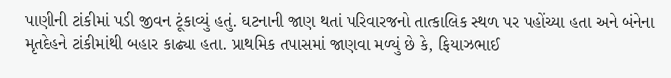પાણીની ટાંકીમાં પડી જીવન ટૂંકાવ્યું હતું. ઘટનાની જાણ થતાં પરિવારજનો તાત્કાલિક સ્થળ પર પહોંચ્યા હતા અને બંનેના મૃતદેહને ટાંકીમાંથી બહાર કાઢ્યા હતા. પ્રાથમિક તપાસમાં જાણવા મળ્યું છે કે, ફિયાઝભાઈ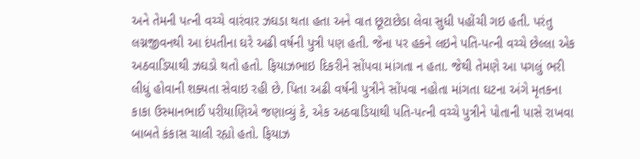અને તેમની પત્ની વચ્ચે વારંવાર ઝઘડા થતા હતા અને વાત છૂટાછેડા લેવા સુધી પહોંચી ગઇ હતી. પરંતુ લગ્નજીવનથી આ દંપતીના ઘરે અઢી વર્ષની પુત્રી પણ હતી. જેના પર હકને લઇને પતિ-પત્ની વચ્ચે છેલ્લા એક અઠવાડિયાથી ઝઘડો થતો હતો. ફિયાઝભાઇ દિકરીને સોંપવા માંગતા ન હતા. જેથી તેમણે આ પગલું ભરી લીધું હોવાની શક્યતા સેવાઇ રહી છે. પિતા અઢી વર્ષની પુત્રીને સોંપવા નહોતા માંગતા ઘટના અંગે મૃતકના કાકા ઉસ્માનભાઈ પરીયાણિએ જણાવ્યું કે, એક અઠવાડિયાથી પતિ-પત્ની વચ્ચે પુત્રીને પોતાની પાસે રાખવા બાબતે કંકાસ ચાલી રહ્યો હતો. ફિયાઝ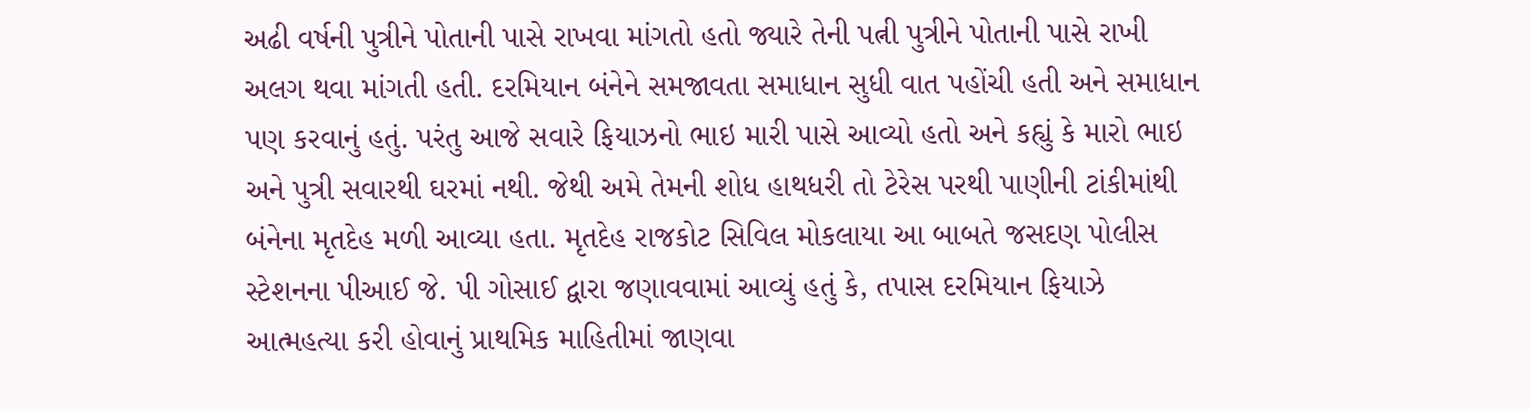અઢી વર્ષની પુત્રીને પોતાની પાસે રાખવા માંગતો હતો જ્યારે તેની પત્ની પુત્રીને પોતાની પાસે રાખી અલગ થવા માંગતી હતી. દરમિયાન બંનેને સમજાવતા સમાધાન સુધી વાત પહોંચી હતી અને સમાધાન પણ કરવાનું હતું. પરંતુ આજે સવારે ફિયાઝનો ભાઇ મારી પાસે આવ્યો હતો અને કહ્યું કે મારો ભાઇ અને પુત્રી સવારથી ઘરમાં નથી. જેથી અમે તેમની શોધ હાથધરી તો ટેરેસ પરથી પાણીની ટાંકીમાંથી બંનેના મૃતદેહ મળી આવ્યા હતા. મૃતદેહ રાજકોટ સિવિલ મોકલાયા આ બાબતે જસદણ પોલીસ સ્ટેશનના પીઆઈ જે. પી ગોસાઈ દ્વારા જણાવવામાં આવ્યું હતું કે, તપાસ દરમિયાન ફિયાઝે આત્મહત્યા કરી હોવાનું પ્રાથમિક માહિતીમાં જાણવા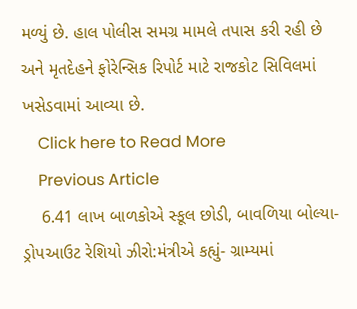મળ્યું છે. હાલ પોલીસ સમગ્ર મામલે તપાસ કરી રહી છે અને મૃતદેહને ફોરેન્સિક રિપોર્ટ માટે રાજકોટ સિવિલમાં ખસેડવામાં આવ્યા છે.
    Click here to Read More
    Previous Article
    6.41 લાખ બાળકોએ સ્કૂલ છોડી, બાવળિયા બોલ્યા- ડ્રોપઆઉટ રેશિયો ઝીરો:મંત્રીએ કહ્યું- ગ્રામ્યમાં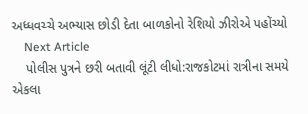અધ્ધવચ્ચે અભ્યાસ છોડી દેતા બાળકોનો રેશિયો ઝીરોએ પહોંચ્યો
    Next Article
    પોલીસ પુત્રને છરી બતાવી લૂંટી લીધો:રાજકોટમાં રાત્રીના સમયે એકલા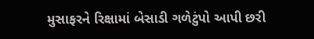મુસાફરને રિક્ષામાં બેસાડી ગળેટુંપો આપી છરી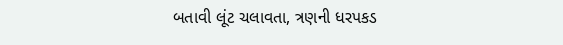બતાવી લૂંટ ચલાવતા, ત્રણની ધરપકડ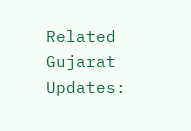Related Gujarat Updates: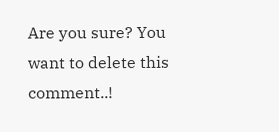Are you sure? You want to delete this comment..!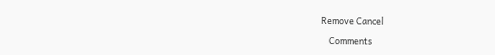Remove Cancel

    Comments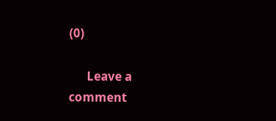(0)

      Leave a comment